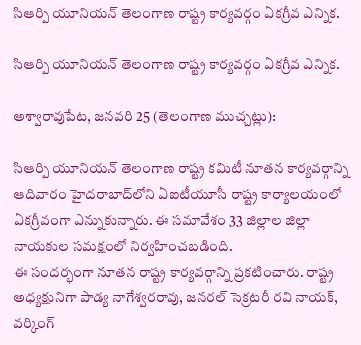సిఆర్పి యూనియన్ తెలంగాణ రాష్ట్ర కార్యవర్గం ఏకగ్రీవ ఎన్నిక.

సిఆర్పి యూనియన్ తెలంగాణ రాష్ట్ర కార్యవర్గం ఏకగ్రీవ ఎన్నిక.

అశ్వారావుపేట, జనవరి 25 (తెలంగాణ ముచ్చట్లు):

సిఆర్పి యూనియన్ తెలంగాణ రాష్ట్ర కమిటీ నూతన కార్యవర్గాన్ని ఆదివారం హైదరాబాద్‌లోని ఏఐటీయూసీ రాష్ట్ర కార్యాలయంలో ఏకగ్రీవంగా ఎన్నుకున్నారు. ఈ సమావేశం 33 జిల్లాల జిల్లా నాయకుల సమక్షంలో నిర్వహించబడింది.
ఈ సందర్భంగా నూతన రాష్ట్ర కార్యవర్గాన్ని ప్రకటించారు. రాష్ట్ర అధ్యక్షునిగా పాడ్య నాగేశ్వరరావు, జనరల్ సెక్రటరీ రవి నాయక్, వర్కింగ్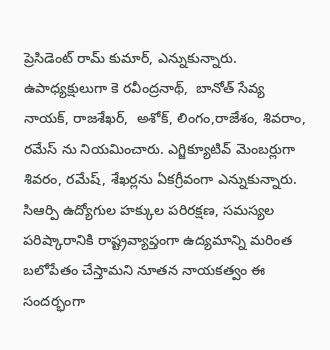ప్రెసిడెంట్‌ రామ్ కుమార్, ఎన్నుకున్నారు.
ఉపాధ్యక్షులుగా కె రవీంద్రనాథ్,  బానోత్ సేవ్య నాయక్, రాజశేఖర్,  అశోక్, లింగం,రాజేశం, శివరాం, రమేస్ ను నియమించారు. ఎగ్జిక్యూటివ్ మెంబర్లుగా శివరం, రమేష్, శేఖర్లను ఏకగ్రీవంగా ఎన్నుకున్నారు.
సిఆర్పి ఉద్యోగుల హక్కుల పరిరక్షణ, సమస్యల పరిష్కారానికి రాష్ట్రవ్యాప్తంగా ఉద్యమాన్ని మరింత బలోపేతం చేస్తామని నూతన నాయకత్వం ఈ సందర్భంగా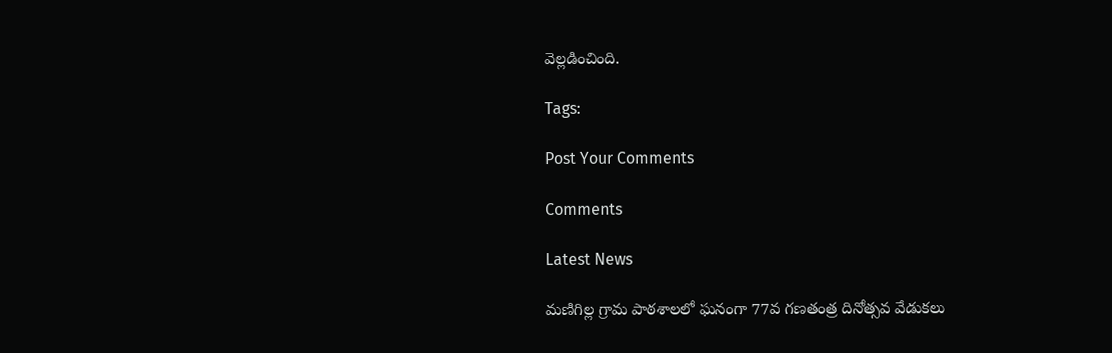వెల్లడించింది.

Tags:

Post Your Comments

Comments

Latest News

మణిగిల్ల గ్రామ పాఠశాలలో ఘనంగా 77వ గణతంత్ర దినోత్సవ వేడుకలు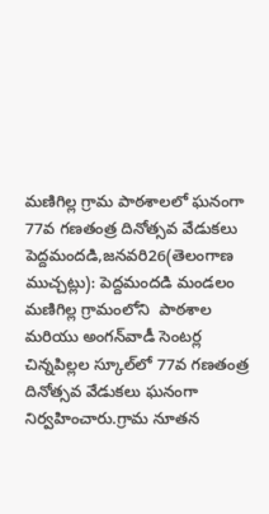మణిగిల్ల గ్రామ పాఠశాలలో ఘనంగా 77వ గణతంత్ర దినోత్సవ వేడుకలు
పెద్దమందడి,జనవరి26(తెలంగాణ ముచ్చట్లు): పెద్దమందడి మండలం మణిగిల్ల గ్రామంలోని  పాఠశాల మరియు అంగన్‌వాడీ సెంటర్ల చిన్నపిల్లల స్కూల్‌లో 77వ గణతంత్ర దినోత్సవ వేడుకలు ఘనంగా నిర్వహించారు.గ్రామ నూతన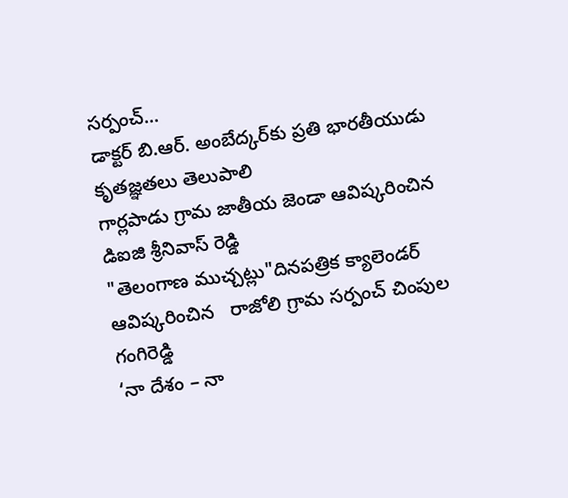సర్పంచ్...
డాక్టర్ బి.ఆర్. అంబేద్కర్‌కు ప్రతి భారతీయుడు కృతజ్ఞతలు తెలుపాలి
గార్లపాడు గ్రామ జాతీయ జెండా ఆవిష్కరించిన డిఐజి శ్రీనివాస్ రెడ్డి
"తెలంగాణ ముచ్చట్లు"దినపత్రిక క్యాలెండర్ ఆవిష్కరించిన   రాజోలి గ్రామ సర్పంచ్ చింపుల  గంగిరెడ్డి
‘నా దేశం – నా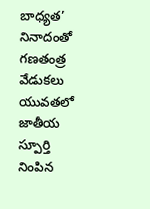బాధ్యత’ నినాదంతో గణతంత్ర వేడుకలు
యువతలో జాతీయ స్పూర్తి నింపిన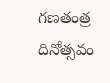గణతంత్ర దినోత్సవం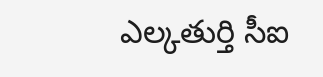ఎల్కతుర్తి సీఐ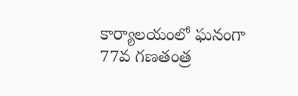కార్యాలయంలో ఘనంగా 77వ గణతంత్ర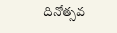దినోత్సవ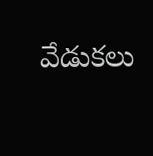వేడుకలు